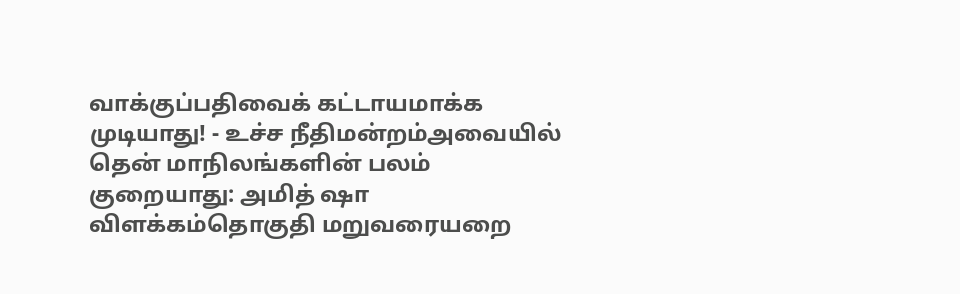வாக்குப்பதிவைக் கட்டாயமாக்க முடியாது! - உச்ச நீதிமன்றம்அவையில் தென் மாநிலங்களின் பலம் குறையாது: அமித் ஷா விளக்கம்தொகுதி மறுவரையறை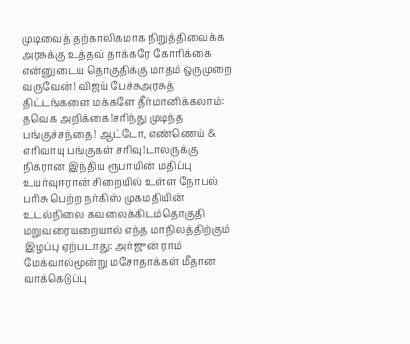முடிவைத் தற்காலிகமாக நிறுத்திவைக்க அரசுக்கு உத்தவ் தாக்கரே கோரிக்கை என்னுடைய தொகுதிக்கு மாதம் ஒருமுறை வருவேன்! விஜய் பேச்சுஅரசுத் திட்டங்களை மக்களே தீர்மானிக்கலாம்: தவெக அறிக்கை!சரிந்து முடிந்த பங்குச்சந்தை! ஆட்டோ, எண்ணெய் & எரிவாயு பங்குகள் சரிவு!டாலருக்கு நிகரான இந்திய ரூபாயின் மதிப்பு உயர்வுஈரான் சிறையில் உள்ள நோபல் பரிசு பெற்ற நர்கிஸ் முகமதியின் உடல்நிலை கவலைக்கிடம்தொகுதி மறுவரையறையால் எந்த மாநிலத்திற்கும் இழப்பு ஏற்படாது: அர்ஜுன் ராம் மேக்வால்மூன்று மசோதாக்கள் மீதான வாக்கெடுப்பு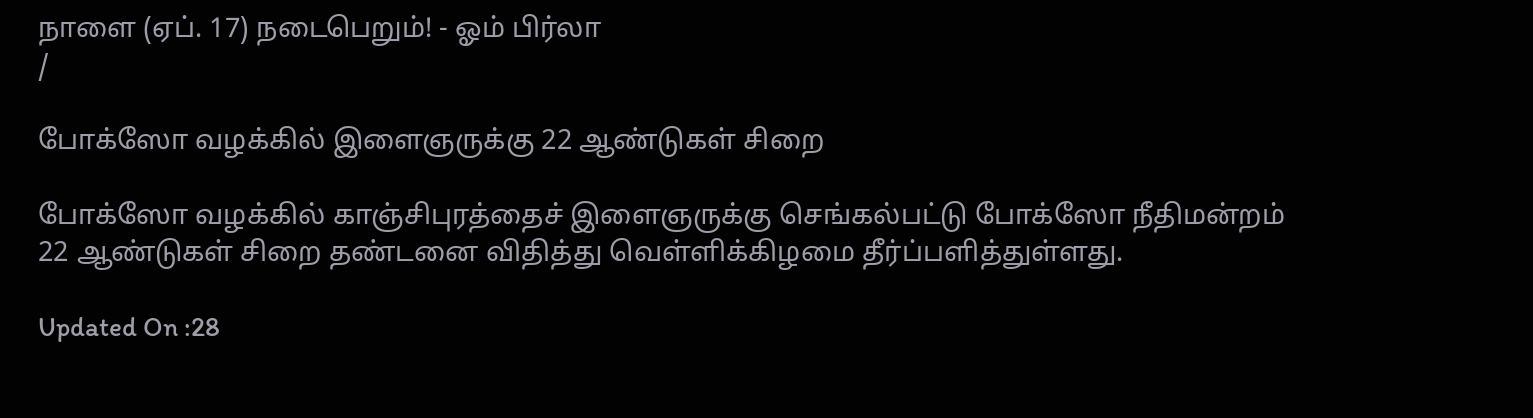நாளை (ஏப். 17) நடைபெறும்! - ஓம் பிர்லா
/

போக்ஸோ வழக்கில் இளைஞருக்கு 22 ஆண்டுகள் சிறை

போக்ஸோ வழக்கில் காஞ்சிபுரத்தைச் இளைஞருக்கு செங்கல்பட்டு போக்ஸோ நீதிமன்றம் 22 ஆண்டுகள் சிறை தண்டனை விதித்து வெள்ளிக்கிழமை தீர்ப்பளித்துள்ளது.

Updated On :28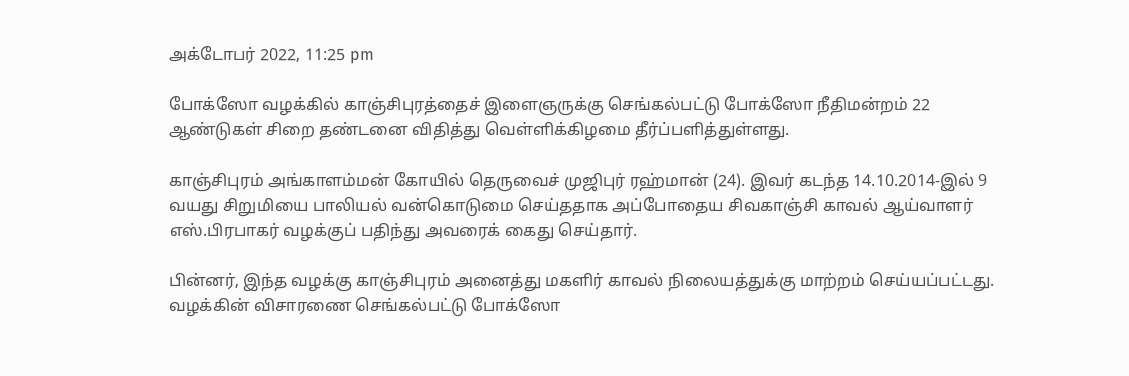அக்டோபர் 2022, 11:25 pm

போக்ஸோ வழக்கில் காஞ்சிபுரத்தைச் இளைஞருக்கு செங்கல்பட்டு போக்ஸோ நீதிமன்றம் 22 ஆண்டுகள் சிறை தண்டனை விதித்து வெள்ளிக்கிழமை தீர்ப்பளித்துள்ளது.

காஞ்சிபுரம் அங்காளம்மன் கோயில் தெருவைச் முஜிபுர் ரஹ்மான் (24). இவர் கடந்த 14.10.2014-இல் 9 வயது சிறுமியை பாலியல் வன்கொடுமை செய்ததாக அப்போதைய சிவகாஞ்சி காவல் ஆய்வாளர் எஸ்.பிரபாகர் வழக்குப் பதிந்து அவரைக் கைது செய்தார்.

பின்னர், இந்த வழக்கு காஞ்சிபுரம் அனைத்து மகளிர் காவல் நிலையத்துக்கு மாற்றம் செய்யப்பட்டது. வழக்கின் விசாரணை செங்கல்பட்டு போக்ஸோ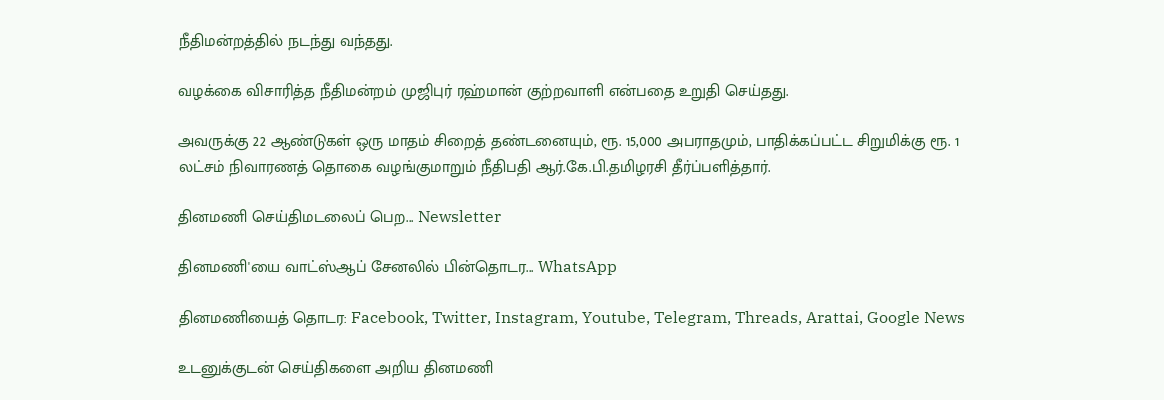நீதிமன்றத்தில் நடந்து வந்தது.

வழக்கை விசாரித்த நீதிமன்றம் முஜிபுர் ரஹ்மான் குற்றவாளி என்பதை உறுதி செய்தது.

அவருக்கு 22 ஆண்டுகள் ஒரு மாதம் சிறைத் தண்டனையும், ரூ. 15,000 அபராதமும், பாதிக்கப்பட்ட சிறுமிக்கு ரூ. 1 லட்சம் நிவாரணத் தொகை வழங்குமாறும் நீதிபதி ஆர்.கே.பி.தமிழரசி தீர்ப்பளித்தார்.

தினமணி செய்திமடலைப் பெற... Newsletter

தினமணி'யை வாட்ஸ்ஆப் சேனலில் பின்தொடர... WhatsApp

தினமணியைத் தொடர: Facebook, Twitter, Instagram, Youtube, Telegram, Threads, Arattai, Google News

உடனுக்குடன் செய்திகளை அறிய தினமணி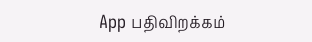App பதிவிறக்கம்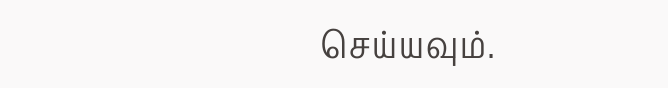செய்யவும்.